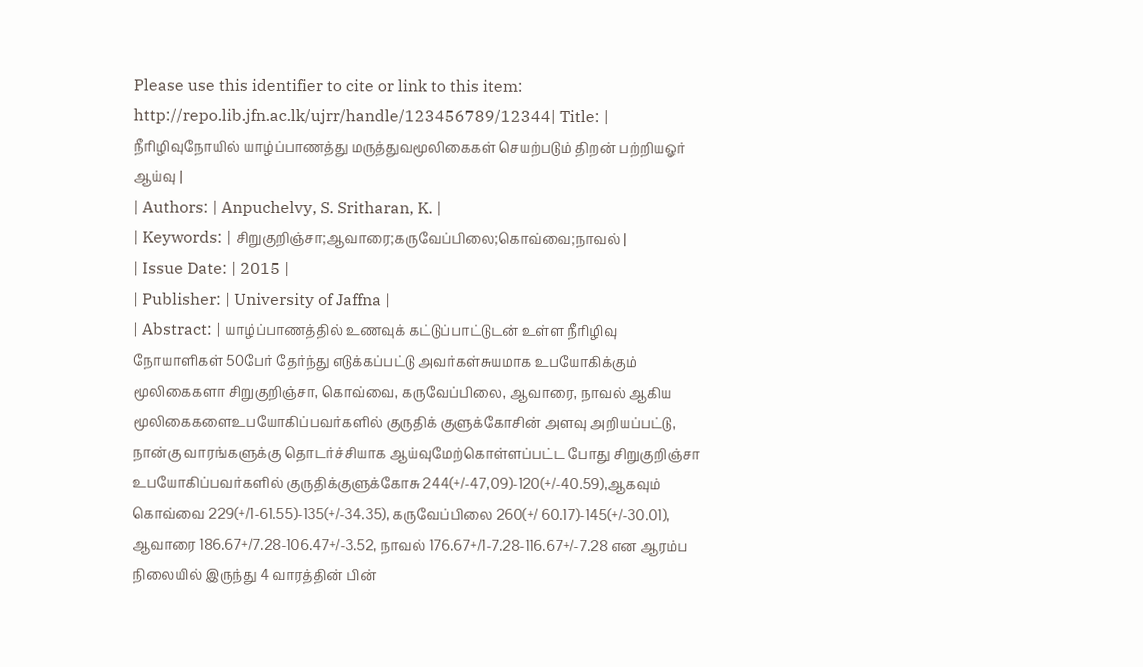Please use this identifier to cite or link to this item:
http://repo.lib.jfn.ac.lk/ujrr/handle/123456789/12344| Title: | நீரிழிவுநோயில் யாழ்ப்பாணத்து மருத்துவமூலிகைகள் செயற்படும் திறன் பற்றியஓர் ஆய்வு |
| Authors: | Anpuchelvy, S. Sritharan, K. |
| Keywords: | சிறுகுறிஞ்சா;ஆவாரை;கருவேப்பிலை;கொவ்வை;நாவல் |
| Issue Date: | 2015 |
| Publisher: | University of Jaffna |
| Abstract: | யாழ்ப்பாணத்தில் உணவுக் கட்டுப்பாட்டுடன் உள்ள நீரிழிவு நோயாளிகள் 50பேர் தேர்ந்து எடுக்கப்பட்டு அவர்கள்சுயமாக உபயோகிக்கும் மூலிகைகளா சிறுகுறிஞ்சா, கொவ்வை, கருவேப்பிலை, ஆவாரை, நாவல் ஆகிய மூலிகைகளைஉபயோகிப்பவர்களில் குருதிக் குளுக்கோசின் அளவு அறியப்பட்டு, நான்கு வாரங்களுக்கு தொடர்ச்சியாக ஆய்வுமேற்கொள்ளப்பட்ட போது சிறுகுறிஞ்சா உபயோகிப்பவர்களில் குருதிக்குளுக்கோசு 244(+/-47,09)-120(+/-40.59),ஆகவும் கொவ்வை 229(+/1-61.55)-135(+/-34.35), கருவேப்பிலை 260(+/ 60.17)-145(+/-30.01), ஆவாரை 186.67+/7.28-106.47+/-3.52, நாவல் 176.67+/1-7.28-116.67+/-7.28 என ஆரம்ப நிலையில் இருந்து 4 வாரத்தின் பின்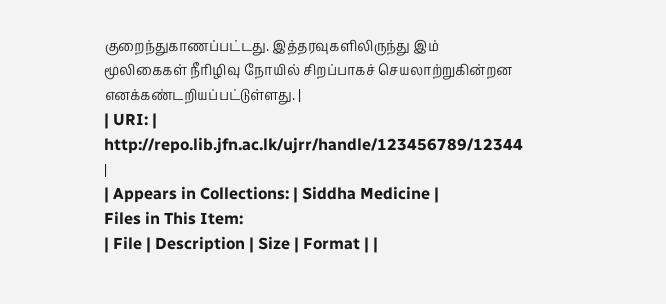குறைந்துகாணப்பட்டது. இத்தரவுகளிலிருந்து இம் மூலிகைகள் நீரிழிவு நோயில் சிறப்பாகச் செயலாற்றுகின்றன எனக்கண்டறியப்பட்டுள்ளது. |
| URI: | http://repo.lib.jfn.ac.lk/ujrr/handle/123456789/12344 |
| Appears in Collections: | Siddha Medicine |
Files in This Item:
| File | Description | Size | Format | |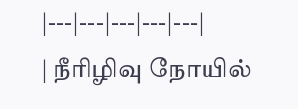|---|---|---|---|---|
| நீரிழிவு நோயில்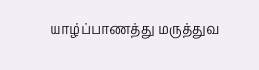யாழ்ப்பாணத்து மருத்துவ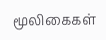மூலிகைகள்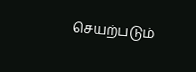செயற்படும்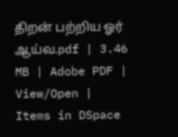திறன் பற்றிய ஓர் ஆய்வ.pdf | 3.46 MB | Adobe PDF | View/Open |
Items in DSpace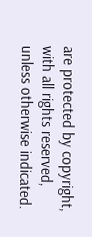are protected by copyright, with all rights reserved, unless otherwise indicated.